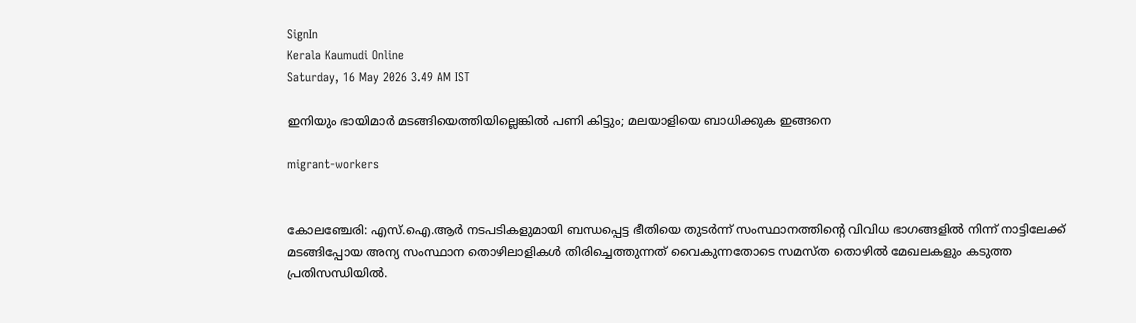SignIn
Kerala Kaumudi Online
Saturday, 16 May 2026 3.49 AM IST

ഇനിയും ഭായിമാര്‍ മടങ്ങിയെത്തിയില്ലെങ്കില്‍ പണി കിട്ടും; മലയാളിയെ ബാധിക്കുക ഇങ്ങനെ

migrant-workers


കോലഞ്ചേരി: എസ്.ഐ.ആര്‍ നടപടികളുമായി ബന്ധപ്പെട്ട ഭീതിയെ തുടര്‍ന്ന് സംസ്ഥാനത്തിന്റെ വിവിധ ഭാഗങ്ങളില്‍ നിന്ന് നാട്ടിലേക്ക് മടങ്ങിപ്പോയ അന്യ സംസ്ഥാന തൊഴിലാളികള്‍ തിരിച്ചെത്തുന്നത് വൈകുന്നതോടെ സമസ്ത തൊഴില്‍ മേഖലകളും കടുത്ത പ്രതിസന്ധിയില്‍.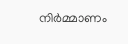നിര്‍മ്മാണം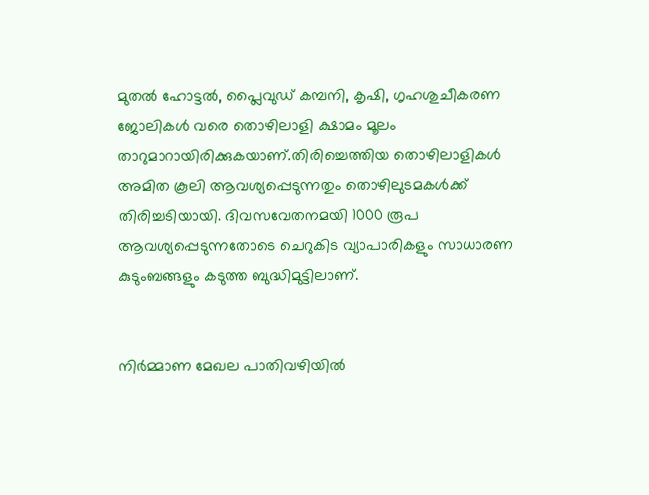മുതല്‍ ഹോട്ടല്‍, പ്ലൈവുഡ് കമ്പനി, കൃഷി, ഗൃഹശുചീകരണ ജോലികള്‍ വരെ തൊഴിലാളി ക്ഷാമം മൂലം താറുമാറായിരിക്കുകയാണ്.തിരിച്ചെത്തിയ തൊഴിലാളികള്‍ അമിത കൂലി ആവശ്യപ്പെടുന്നതും തൊഴിലുടമകള്‍ക്ക് തിരിച്ചടിയായി. ദിവസവേതനമയി 1000 രൂപ ആവശ്യപ്പെടുന്നതോടെ ചെറുകിട വ്യാപാരികളും സാധാരണ കുടുംബങ്ങളും കടുത്ത ബുദ്ധിമുട്ടിലാണ്.


നിര്‍മ്മാണ മേഖല പാതിവഴിയില്‍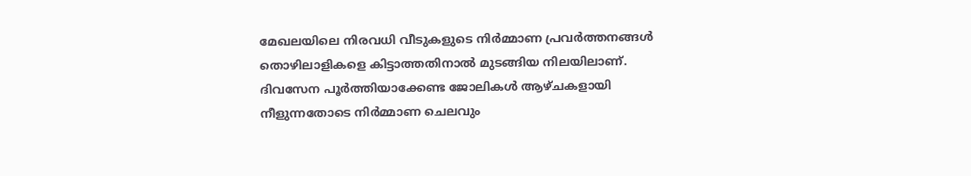മേഖലയിലെ നിരവധി വീടുകളുടെ നിര്‍മ്മാണ പ്രവര്‍ത്തനങ്ങള്‍ തൊഴിലാളികളെ കിട്ടാത്തതിനാല്‍ മുടങ്ങിയ നിലയിലാണ്. ദിവസേന പൂര്‍ത്തിയാക്കേണ്ട ജോലികള്‍ ആഴ്ചകളായി നീളുന്നതോടെ നിര്‍മ്മാണ ചെലവും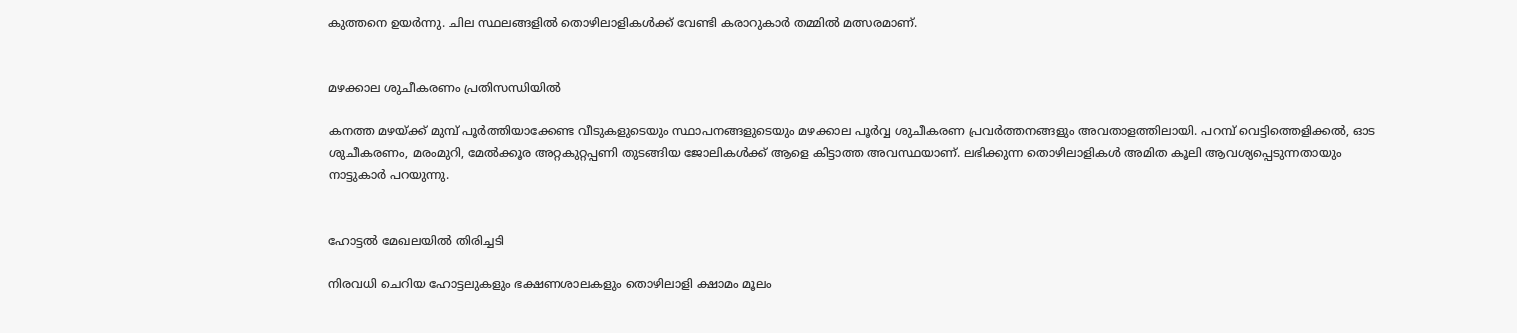കുത്തനെ ഉയര്‍ന്നു. ചില സ്ഥലങ്ങളില്‍ തൊഴിലാളികള്‍ക്ക് വേണ്ടി കരാറുകാര്‍ തമ്മില്‍ മത്സരമാണ്.


മഴക്കാല ശുചീകരണം പ്രതിസന്ധിയില്‍

കനത്ത മഴയ്ക്ക് മുമ്പ് പൂര്‍ത്തിയാക്കേണ്ട വീടുകളുടെയും സ്ഥാപനങ്ങളുടെയും മഴക്കാല പൂര്‍വ്വ ശുചീകരണ പ്രവര്‍ത്തനങ്ങളും അവതാളത്തിലായി. പറമ്പ് വെട്ടിത്തെളിക്കല്‍, ഓട ശുചീകരണം, മരംമുറി, മേല്‍ക്കൂര അറ്റകുറ്റപ്പണി തുടങ്ങിയ ജോലികള്‍ക്ക് ആളെ കിട്ടാത്ത അവസ്ഥയാണ്. ലഭിക്കുന്ന തൊഴിലാളികള്‍ അമിത കൂലി ആവശ്യപ്പെടുന്നതായും നാട്ടുകാര്‍ പറയുന്നു.


ഹോട്ടല്‍ മേഖലയില്‍ തിരിച്ചടി

നിരവധി ചെറിയ ഹോട്ടലുകളും ഭക്ഷണശാലകളും തൊഴിലാളി ക്ഷാമം മൂലം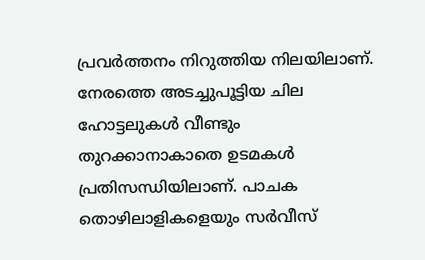പ്രവര്‍ത്തനം നിറുത്തിയ നിലയിലാണ്. നേരത്തെ അടച്ചുപൂട്ടിയ ചില ഹോട്ടലുകള്‍ വീണ്ടും തുറക്കാനാകാതെ ഉടമകള്‍ പ്രതിസന്ധിയിലാണ്. പാചക തൊഴിലാളികളെയും സര്‍വീസ്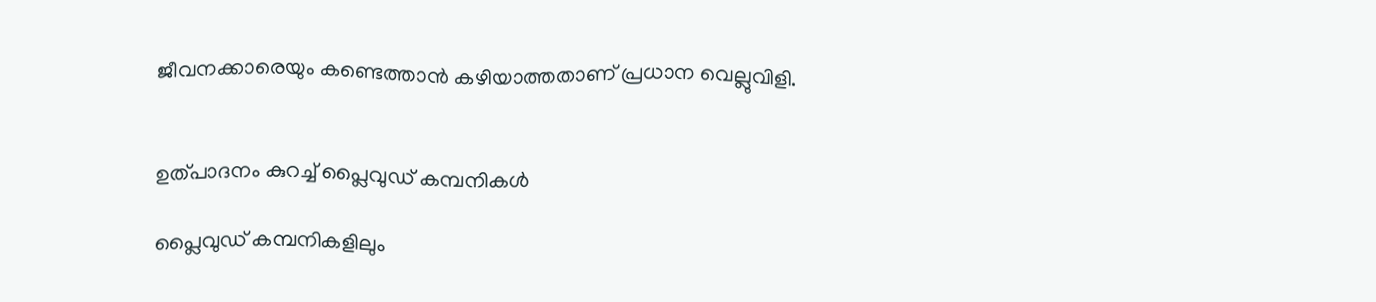ജീവനക്കാരെയും കണ്ടെത്താന്‍ കഴിയാത്തതാണ് പ്രധാന വെല്ലുവിളി.


ഉത്പാദനം കുറച്ച് പ്ലൈവുഡ് കമ്പനികള്‍

പ്ലൈവുഡ് കമ്പനികളിലും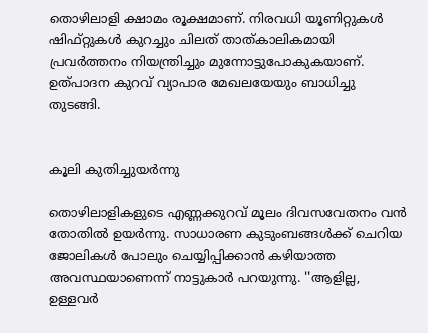തൊഴിലാളി ക്ഷാമം രൂക്ഷമാണ്. നിരവധി യൂണിറ്റുകള്‍ ഷിഫ്റ്റുകള്‍ കുറച്ചും ചിലത് താത്കാലികമായി പ്രവര്‍ത്തനം നിയന്ത്രിച്ചും മുന്നോട്ടുപോകുകയാണ്. ഉത്പാദന കുറവ് വ്യാപാര മേഖലയേയും ബാധിച്ചു തുടങ്ങി.


കൂലി കുതിച്ചുയര്‍ന്നു

തൊഴിലാളികളുടെ എണ്ണക്കുറവ് മൂലം ദിവസവേതനം വന്‍ തോതില്‍ ഉയര്‍ന്നു. സാധാരണ കുടുംബങ്ങള്‍ക്ക് ചെറിയ ജോലികള്‍ പോലും ചെയ്യിപ്പിക്കാന്‍ കഴിയാത്ത അവസ്ഥയാണെന്ന് നാട്ടുകാര്‍ പറയുന്നു. ''ആളില്ല, ഉള്ളവര്‍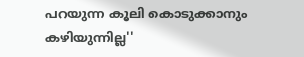പറയുന്ന കൂലി കൊടുക്കാനും കഴിയുന്നില്ല''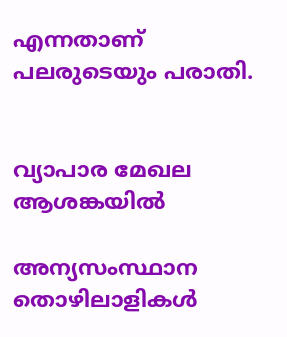എന്നതാണ് പലരുടെയും പരാതി.


വ്യാപാര മേഖല ആശങ്കയില്‍

അന്യസംസ്ഥാന തൊഴിലാളികള്‍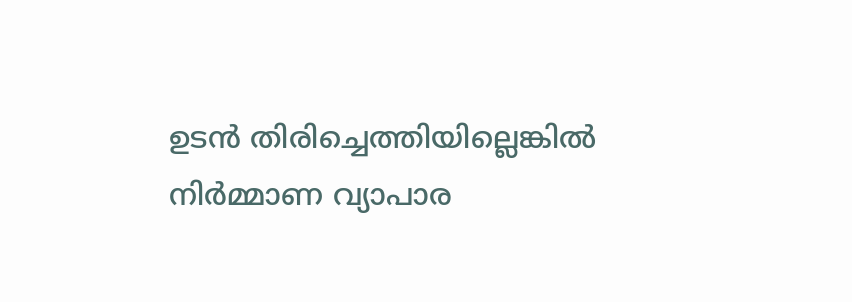ഉടന്‍ തിരിച്ചെത്തിയില്ലെങ്കില്‍ നിര്‍മ്മാണ വ്യാപാര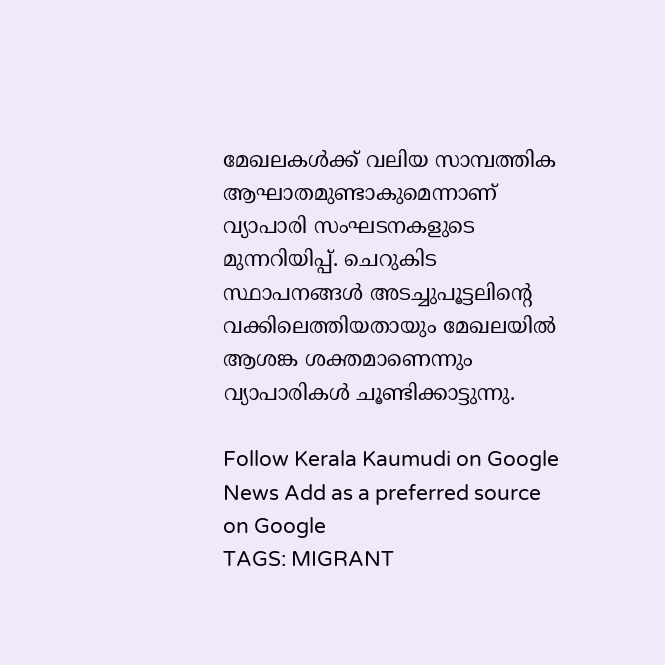മേഖലകള്‍ക്ക് വലിയ സാമ്പത്തിക ആഘാതമുണ്ടാകുമെന്നാണ് വ്യാപാരി സംഘടനകളുടെ മുന്നറിയിപ്പ്. ചെറുകിട സ്ഥാപനങ്ങള്‍ അടച്ചുപൂട്ടലിന്റെ വക്കിലെത്തിയതായും മേഖലയില്‍ ആശങ്ക ശക്തമാണെന്നും വ്യാപാരികള്‍ ചൂണ്ടിക്കാട്ടുന്നു.

Follow Kerala Kaumudi on Google News Add as a preferred source on Google
TAGS: MIGRANT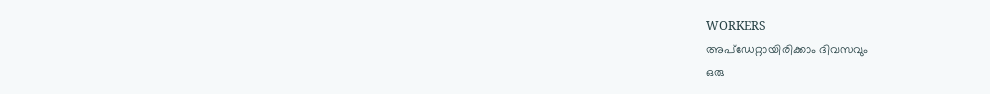WORKERS
അപ്ഡേറ്റായിരിക്കാം ദിവസവും
ഒരു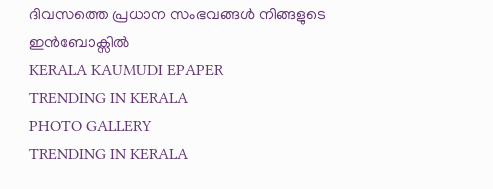ദിവസത്തെ പ്രധാന സംഭവങ്ങൾ നിങ്ങളുടെ ഇൻബോക്സിൽ
KERALA KAUMUDI EPAPER
TRENDING IN KERALA
PHOTO GALLERY
TRENDING IN KERALA